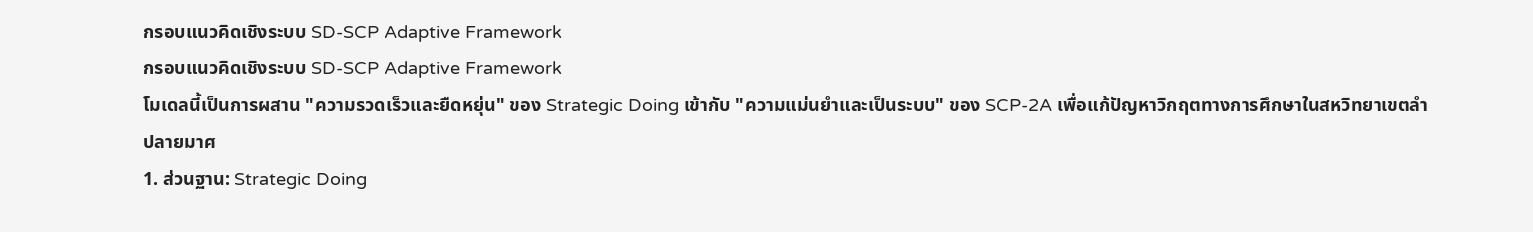กรอบแนวคิดเชิงระบบ SD-SCP Adaptive Framework
กรอบแนวคิดเชิงระบบ SD-SCP Adaptive Framework
โมเดลนี้เป็นการผสาน "ความรวดเร็วและยืดหยุ่น" ของ Strategic Doing เข้ากับ "ความแม่นยำและเป็นระบบ" ของ SCP-2A เพื่อแก้ปัญหาวิกฤตทางการศึกษาในสหวิทยาเขตลำปลายมาศ
1. ส่วนฐาน: Strategic Doing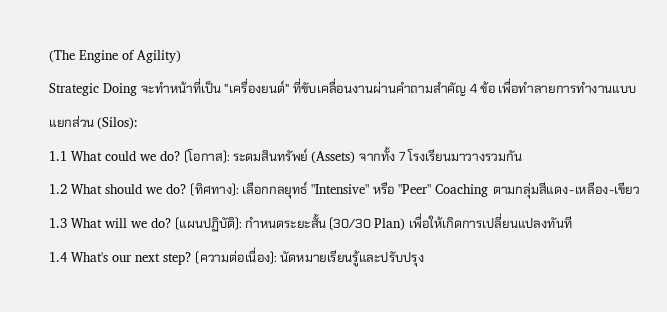(The Engine of Agility)
Strategic Doing จะทำหน้าที่เป็น "เครื่องยนต์" ที่ขับเคลื่อนงานผ่านคำถามสำคัญ 4 ข้อ เพื่อทำลายการทำงานแบบแยกส่วน (Silos):
1.1 What could we do? (โอกาส): ระดมสินทรัพย์ (Assets) จากทั้ง 7 โรงเรียนมาวางรวมกัน
1.2 What should we do? (ทิศทาง): เลือกกลยุทธ์ "Intensive" หรือ "Peer" Coaching ตามกลุ่มสีแดง-เหลือง-เขียว
1.3 What will we do? (แผนปฏิบัติ): กำหนดระยะสั้น (30/30 Plan) เพื่อให้เกิดการเปลี่ยนแปลงทันที
1.4 What's our next step? (ความต่อเนื่อง): นัดหมายเรียนรู้และปรับปรุง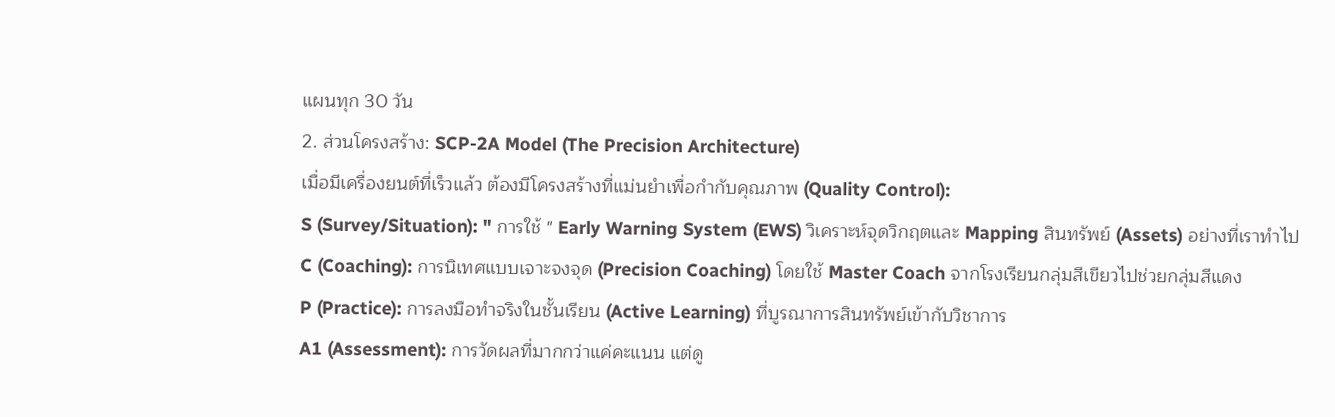แผนทุก 30 วัน
2. ส่วนโครงสร้าง: SCP-2A Model (The Precision Architecture)
เมื่อมีเครื่องยนต์ที่เร็วแล้ว ต้องมีโครงสร้างที่แม่นยำเพื่อกำกับคุณภาพ (Quality Control):
S (Survey/Situation): " การใช้ " Early Warning System (EWS) วิเคราะห์จุดวิกฤตและ Mapping สินทรัพย์ (Assets) อย่างที่เราทำไป
C (Coaching): การนิเทศแบบเจาะจงจุด (Precision Coaching) โดยใช้ Master Coach จากโรงเรียนกลุ่มสีเขียวไปช่วยกลุ่มสีแดง
P (Practice): การลงมือทำจริงในชั้นเรียน (Active Learning) ที่บูรณาการสินทรัพย์เข้ากับวิชาการ
A1 (Assessment): การวัดผลที่มากกว่าแค่คะแนน แต่ดู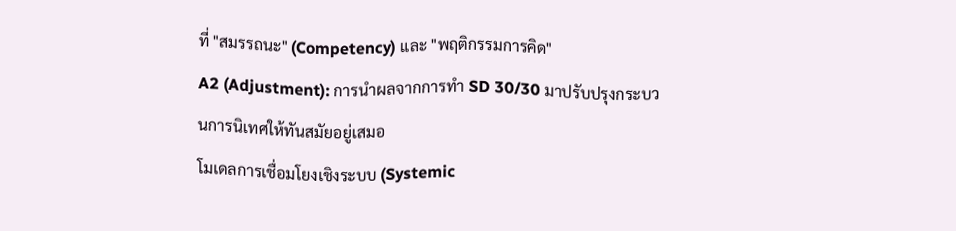ที่ "สมรรถนะ" (Competency) และ "พฤติกรรมการคิด"
A2 (Adjustment): การนำผลจากการทำ SD 30/30 มาปรับปรุงกระบวนการนิเทศให้ทันสมัยอยู่เสมอ
โมเดลการเชื่อมโยงเชิงระบบ (Systemic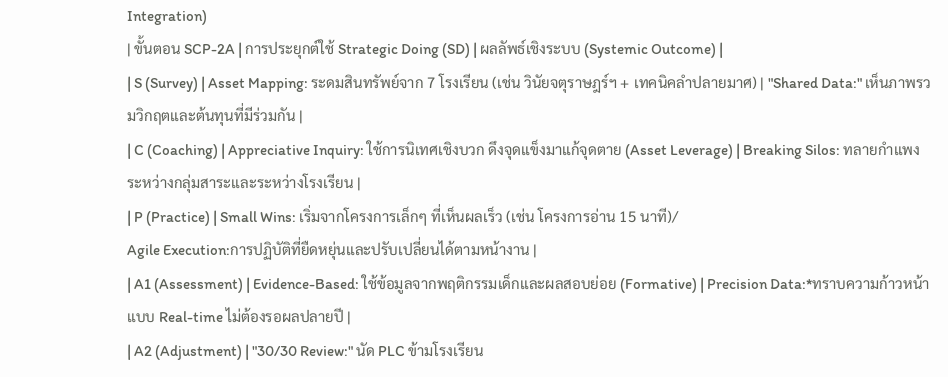Integration)
| ขั้นตอน SCP-2A | การประยุกต์ใช้ Strategic Doing (SD) | ผลลัพธ์เชิงระบบ (Systemic Outcome) |
| S (Survey) | Asset Mapping: ระดมสินทรัพย์จาก 7 โรงเรียน (เช่น วินัยจตุราษฎร์ฯ + เทคนิคลำปลายมาศ) | "Shared Data:" เห็นภาพรวมวิกฤตและต้นทุนที่มีร่วมกัน |
| C (Coaching) | Appreciative Inquiry: ใช้การนิเทศเชิงบวก ดึงจุดแข็งมาแก้จุดตาย (Asset Leverage) | Breaking Silos: ทลายกำแพงระหว่างกลุ่มสาระและระหว่างโรงเรียน |
| P (Practice) | Small Wins: เริ่มจากโครงการเล็กๆ ที่เห็นผลเร็ว (เช่น โครงการอ่าน 15 นาที)/
Agile Execution:การปฏิบัติที่ยืดหยุ่นและปรับเปลี่ยนได้ตามหน้างาน |
| A1 (Assessment) | Evidence-Based: ใช้ข้อมูลจากพฤติกรรมเด็กและผลสอบย่อย (Formative) | Precision Data:*ทราบความก้าวหน้าแบบ Real-time ไม่ต้องรอผลปลายปี |
| A2 (Adjustment) | "30/30 Review:" นัด PLC ข้ามโรงเรียน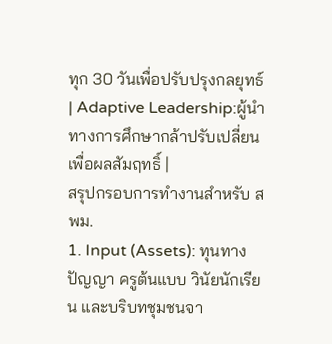ทุก 30 วันเพื่อปรับปรุงกลยุทธ์ | Adaptive Leadership:ผู้นำทางการศึกษากล้าปรับเปลี่ยนเพื่อผลสัมฤทธิ์ |
สรุปกรอบการทำงานสำหรับ สพม.
1. Input (Assets): ทุนทางปัญญา ครูต้นแบบ วินัยนักเรียน และบริบทชุมชนจา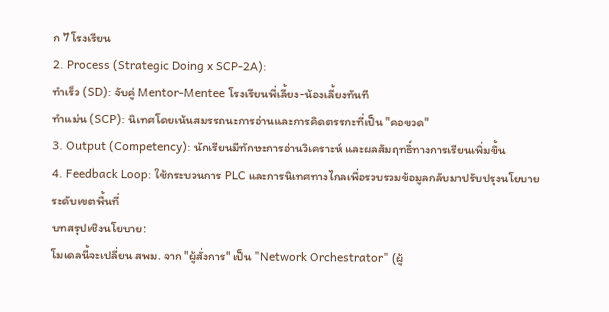ก 7 โรงเรียน
2. Process (Strategic Doing x SCP-2A):
ทำเร็ว (SD): จับคู่ Mentor-Mentee โรงเรียนพี่เลี้ยง-น้องเลี้ยงทันที
ทำแม่น (SCP): นิเทศโดยเน้นสมรรถนะการอ่านและการคิดตรรกะที่เป็น "คอขวด"
3. Output (Competency): นักเรียนมีทักษะการอ่านวิเคราะห์ และผลสัมฤทธิ์ทางการเรียนเพิ่มขึ้น
4. Feedback Loop: ใช้กระบวนการ PLC และการนิเทศทางไกลเพื่อรวบรวมข้อมูลกลับมาปรับปรุงนโยบายระดับเขตพื้นที่
บทสรุปเชิงนโยบาย:
โมเดลนี้จะเปลี่ยน สพม. จาก "ผู้สั่งการ" เป็น "Network Orchestrator" (ผู้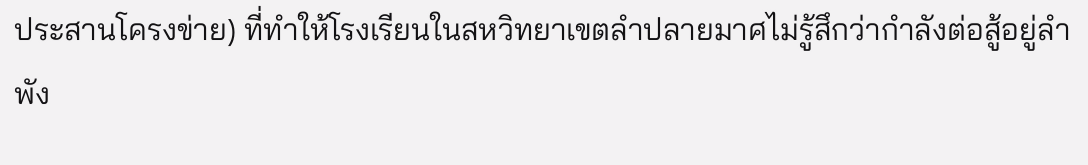ประสานโครงข่าย) ที่ทำให้โรงเรียนในสหวิทยาเขตลำปลายมาศไม่รู้สึกว่ากำลังต่อสู้อยู่ลำพัง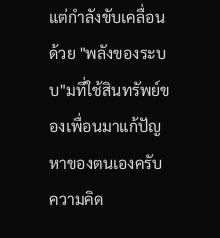แต่กำลังขับเคลื่อนด้วย "พลังของระบบ"มที่ใช้สินทรัพย์ของเพื่อนมาแก้ปัญหาของตนเองครับ
ความคิด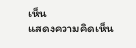เห็น
แสดงความคิดเห็น